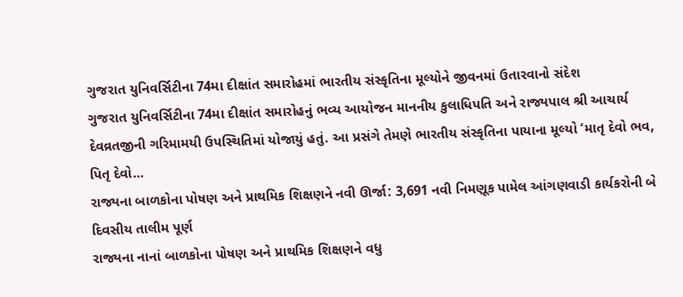ગુજરાત યુનિવર્સિટીના 74મા દીક્ષાંત સમારોહમાં ભારતીય સંસ્કૃતિના મૂલ્યોને જીવનમાં ઉતારવાનો સંદેશ
ગુજરાત યુનિવર્સિટીના 74મા દીક્ષાંત સમારોહનું ભવ્ય આયોજન માનનીય કુલાધિપતિ અને રાજ્યપાલ શ્રી આચાર્ય દેવવ્રતજીની ગરિમામયી ઉપસ્થિતિમાં યોજાયું હતું. આ પ્રસંગે તેમણે ભારતીય સંસ્કૃતિના પાયાના મૂલ્યો ‘માતૃ દેવો ભવ, પિતૃ દેવો…
રાજ્યના બાળકોના પોષણ અને પ્રાથમિક શિક્ષણને નવી ઊર્જા: 3,691 નવી નિમણૂક પામેલ આંગણવાડી કાર્યકરોની બે દિવસીય તાલીમ પૂર્ણ
રાજ્યના નાનાં બાળકોના પોષણ અને પ્રાથમિક શિક્ષણને વધુ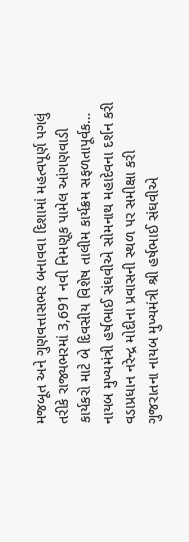મજબૂત અને ગુણવત્તાસભર બનાવવા દિશામાં મહત્વપૂર્ણ પગલું તરીકે રાજ્યભરમાં 3,691 નવી નિમણૂક પામેલ આંગણવાડી કાર્યકરો માટે બે દિવસીય વિશેષ તાલીમ કાર્યક્રમ સફળતાપૂર્વક…
નાયબ મુખ્યમંત્રી હર્ષભાઈ સંઘવીએ સોમનાથ મહાદેવના દર્શન કરી વડાપ્રધાન નરેન્દ્ર મોદીના પ્રવાસની સ્થળ પર સમીક્ષા કરી
ગુજરાતના નાયબ મુખ્યમંત્રી શ્રી હર્ષભાઈ સંઘવીએ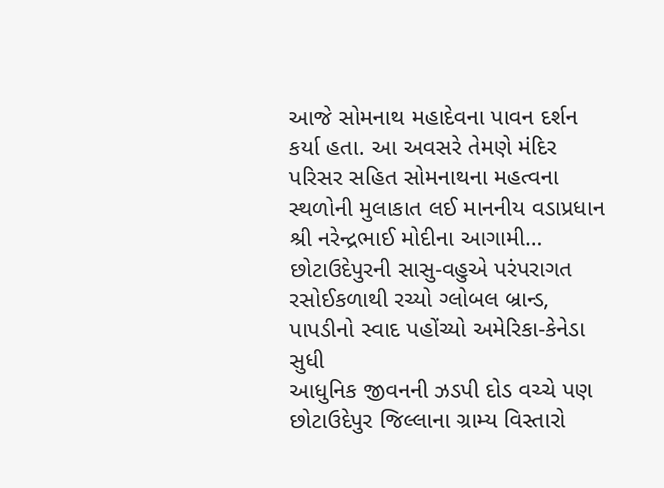આજે સોમનાથ મહાદેવના પાવન દર્શન કર્યા હતા. આ અવસરે તેમણે મંદિર પરિસર સહિત સોમનાથના મહત્વના સ્થળોની મુલાકાત લઈ માનનીય વડાપ્રધાન શ્રી નરેન્દ્રભાઈ મોદીના આગામી…
છોટાઉદેપુરની સાસુ-વહુએ પરંપરાગત રસોઈકળાથી રચ્યો ગ્લોબલ બ્રાન્ડ, પાપડીનો સ્વાદ પહોંચ્યો અમેરિકા-કેનેડા સુધી
આધુનિક જીવનની ઝડપી દોડ વચ્ચે પણ છોટાઉદેપુર જિલ્લાના ગ્રામ્ય વિસ્તારો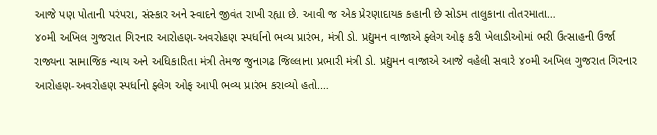આજે પણ પોતાની પરંપરા, સંસ્કાર અને સ્વાદને જીવંત રાખી રહ્યા છે. આવી જ એક પ્રેરણાદાયક કહાની છે સોડમ તાલુકાના તોતરમાતા…
૪૦મી અખિલ ગુજરાત ગિરનાર આરોહણ-અવરોહણ સ્પર્ધાનો ભવ્ય પ્રારંભ, મંત્રી ડો. પ્રદ્યુમન વાજાએ ફ્લેગ ઓફ કરી ખેલાડીઓમાં ભરી ઉત્સાહની ઉર્જા
રાજ્યના સામાજિક ન્યાય અને અધિકારિતા મંત્રી તેમજ જુનાગઢ જિલ્લાના પ્રભારી મંત્રી ડો. પ્રદ્યુમન વાજાએ આજે વહેલી સવારે ૪૦મી અખિલ ગુજરાત ગિરનાર આરોહણ-અવરોહણ સ્પર્ધાનો ફ્લેગ ઓફ આપી ભવ્ય પ્રારંભ કરાવ્યો હતો.…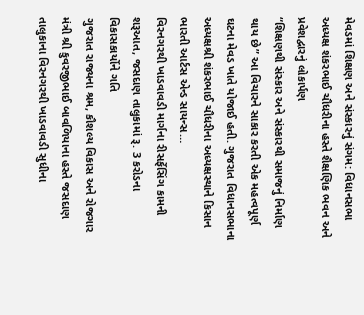મેવડમાં શિક્ષણ અને સંસ્કારનું સંગમ: વિધાનસભા અધ્યક્ષ શંકરભાઈ ચૌધરીના હસ્તે શૈક્ષણિક ભવન અને પ્રવેશદ્વારનું લોકાર્પણ
“શિક્ષણથી સંસ્કાર અને સંસ્કારથી સમાજનું નિર્માણ થાય છે” આ વિચારને સાકાર કરતી એક મહત્વપૂર્ણ ઘટના મેવડ ખાતે યોજાઈ હતી. ગુજરાત વિધાનસભાના અધ્યક્ષશ્રી શંકરભાઈ ચૌધરીના અધ્યક્ષસ્થાને કિસાન ભારતી આર્ટસ એન્ડ સાયન્સ…
વિરનગરથી ખાડવાવડી માર્ગના રીસર્ફેસિંગ કામની શરૂઆત, જસદાણ તાલુકામાં રૂ. 3 કરોડના વિકાસકાર્યોને ગતિ
ગુજરાત રાજ્યના શ્રમ, કૌશલ્ય વિકાસ અને રોજગાર મંત્રી શ્રી કુવરજીભાઈ બાવળિયાના હસ્તે જસદાણ તાલુકાના વિરનગરથી ખાડવાવડી સુધીના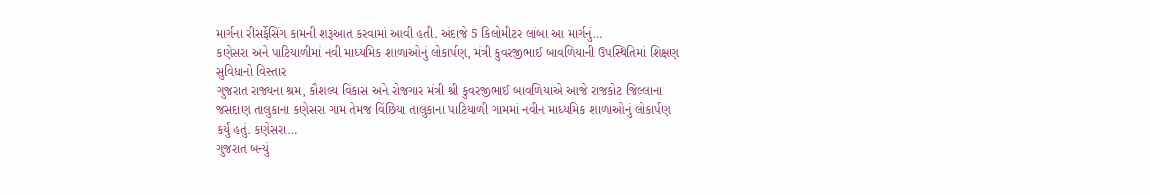માર્ગના રીસર્ફેસિંગ કામની શરૂઆત કરવામાં આવી હતી. અંદાજે 5 કિલોમીટર લાંબા આ માર્ગનું…
કણેસરા અને પાટિયાળીમાં નવી માધ્યમિક શાળાઓનું લોકાર્પણ, મંત્રી કુવરજીભાઈ બાવળિયાની ઉપસ્થિતિમાં શિક્ષણ સુવિધાનો વિસ્તાર
ગુજરાત રાજ્યના શ્રમ, કૌશલ્ય વિકાસ અને રોજગાર મંત્રી શ્રી કુવરજીભાઈ બાવળિયાએ આજે રાજકોટ જિલ્લાના જસદાણ તાલુકાના કણેસરા ગામ તેમજ વિંછિયા તાલુકાના પાટિયાળી ગામમાં નવીન માધ્યમિક શાળાઓનું લોકાર્પણ કર્યું હતું. કણેસરા…
ગુજરાત બન્યું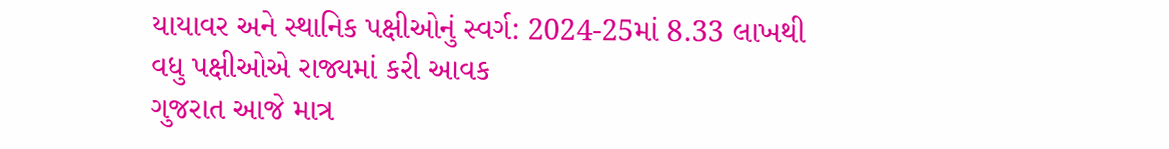યાયાવર અને સ્થાનિક પક્ષીઓનું સ્વર્ગ: 2024-25માં 8.33 લાખથી વધુ પક્ષીઓએ રાજ્યમાં કરી આવક
ગુજરાત આજે માત્ર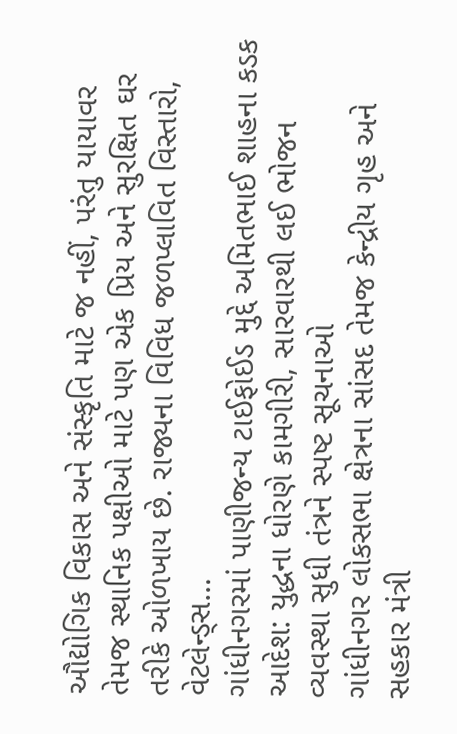ઔદ્યોગિક વિકાસ અને સંસ્કૃતિ માટે જ નહીં, પરંતુ યાયાવર તેમજ સ્થાનિક પક્ષીઓ માટે પણ એક પ્રિય અને સુરક્ષિત ઘર તરીકે ઓળખાય છે. રાજ્યના વિવિધ જળપ્લાવિત વિસ્તારો, વેટલેન્ડ્સ…
ગાંધીનગરમાં પાણીજન્ય ટાઈફોઈડ મુદ્દે અમિતભાઈ શાહના કડક આદેશ: યુદ્ધના ધોરણે કામગીરી, સારવારથી લઈ ભોજન વ્યવસ્થા સુધી તંત્રને સ્પષ્ટ સૂચનાઓ
ગાંધીનગર લોકસભા ક્ષેત્રના સાંસદ તેમજ કેન્દ્રીય ગૃહ અને સહકાર મંત્રી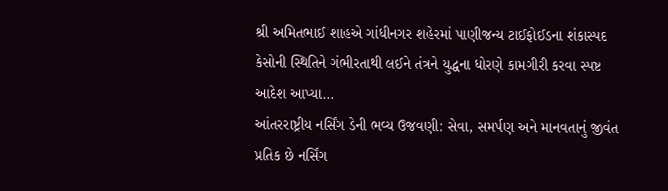શ્રી અમિતભાઈ શાહએ ગાંધીનગર શહેરમાં પાણીજન્ય ટાઈફોઈડના શંકાસ્પદ કેસોની સ્થિતિને ગંભીરતાથી લઈને તંત્રને યુદ્ધના ધોરણે કામગીરી કરવા સ્પષ્ટ આદેશ આપ્યા…
આંતરરાષ્ટ્રીય નર્સિંગ ડેની ભવ્ય ઉજવણી: સેવા, સમર્પણ અને માનવતાનું જીવંત પ્રતિક છે નર્સિંગ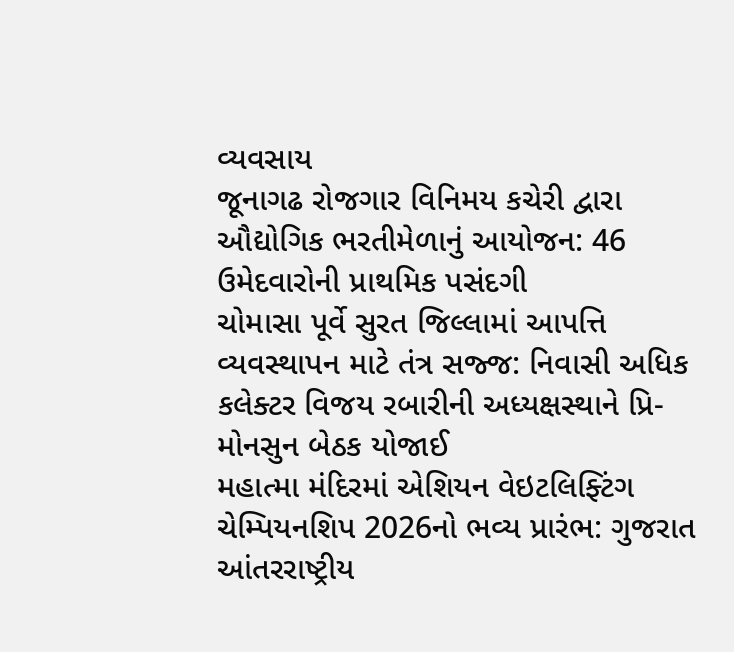વ્યવસાય
જૂનાગઢ રોજગાર વિનિમય કચેરી દ્વારા ઔદ્યોગિક ભરતીમેળાનું આયોજન: 46 ઉમેદવારોની પ્રાથમિક પસંદગી
ચોમાસા પૂર્વે સુરત જિલ્લામાં આપત્તિ વ્યવસ્થાપન માટે તંત્ર સજ્જ: નિવાસી અધિક કલેક્ટર વિજય રબારીની અધ્યક્ષસ્થાને પ્રિ-મોનસુન બેઠક યોજાઈ
મહાત્મા મંદિરમાં એશિયન વેઇટલિફ્ટિંગ ચેમ્પિયનશિપ 2026નો ભવ્ય પ્રારંભ: ગુજરાત આંતરરાષ્ટ્રીય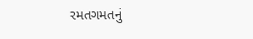રમતગમતનું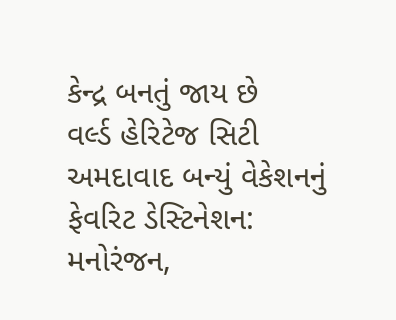કેન્દ્ર બનતું જાય છે
વર્લ્ડ હેરિટેજ સિટી અમદાવાદ બન્યું વેકેશનનું ફેવરિટ ડેસ્ટિનેશન: મનોરંજન,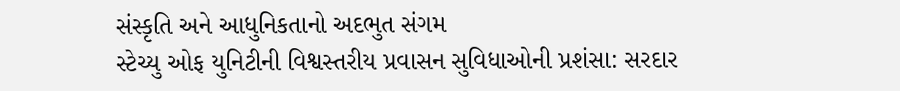સંસ્કૃતિ અને આધુનિકતાનો અદભુત સંગમ
સ્ટેચ્યુ ઓફ યુનિટીની વિશ્વસ્તરીય પ્રવાસન સુવિધાઓની પ્રશંસા: સરદાર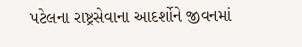પટેલના રાષ્ટ્રસેવાના આદર્શોને જીવનમાં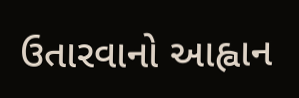ઉતારવાનો આહ્વાન